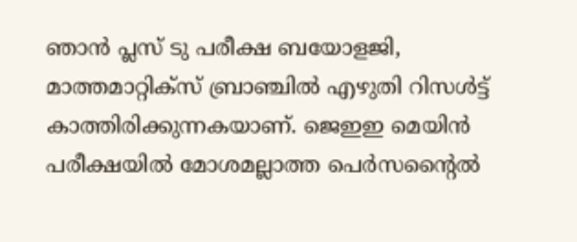ഞാൻ പ്ലസ് ടു പരീക്ഷ ബയോളജി, മാത്തമാറ്റിക്സ് ബ്രാഞ്ചിൽ എഴുതി റിസൾട്ട് കാത്തിരിക്കുന്നകയാണ്. ജെഇഇ മെയിൻ പരീക്ഷയിൽ മോശമല്ലാത്ത പെർസന്‍റൈൽ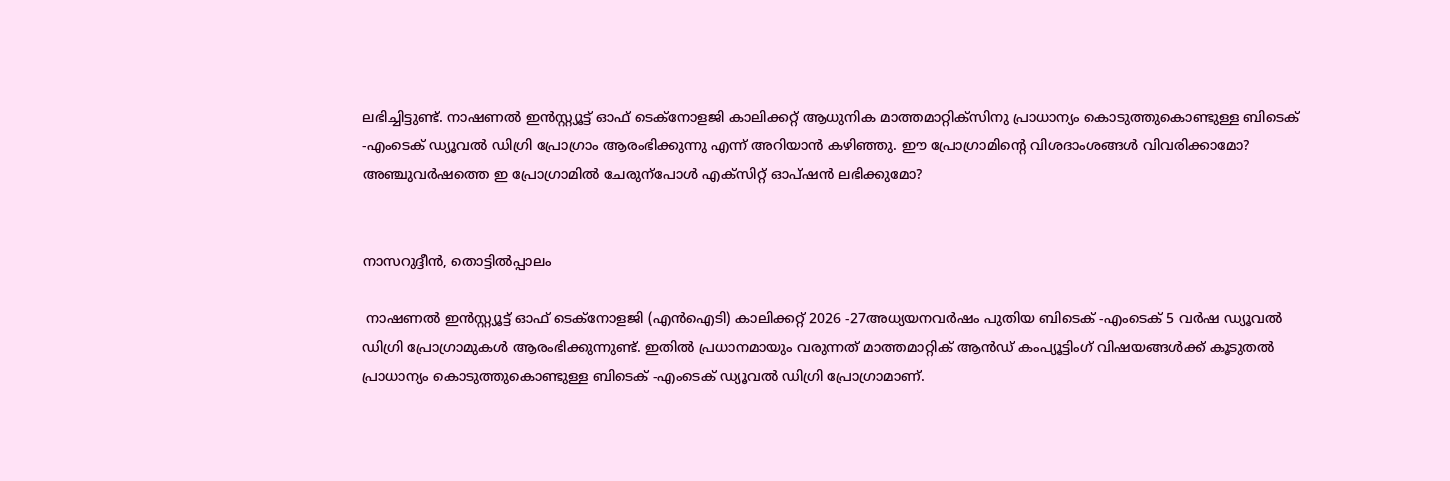ലഭിച്ചിട്ടുണ്ട്. നാഷണൽ ഇൻസ്റ്റ്യൂട്ട് ഓഫ് ടെക്നോളജി കാലിക്കറ്റ് ആധുനിക മാത്തമാറ്റിക്സിനു പ്രാധാന്യം കൊടുത്തുകൊണ്ടുള്ള ബിടെക് -എംടെക് ഡ്യൂവൽ ഡിഗ്രി പ്രോഗ്രാം ആരംഭിക്കുന്നു എന്ന് അറിയാൻ കഴിഞ്ഞു. ഈ പ്രോഗ്രാമിന്‍റെ വിശദാംശങ്ങൾ വിവരിക്കാമോ? അഞ്ചുവർഷത്തെ ഇ പ്രോഗ്രാമിൽ ചേരുന്പോൾ എക്സിറ്റ് ഓപ്ഷൻ ലഭിക്കുമോ?


നാസറുദ്ദീൻ, തൊട്ടിൽപ്പാലം

 നാഷണൽ ഇൻസ്റ്റ്യൂട്ട് ഓഫ് ടെക്നോളജി (എൻഐടി) കാലിക്കറ്റ് 2026 -27അധ്യയനവർഷം പുതിയ ബിടെക് -എംടെക് 5 വർഷ ഡ്യൂവൽ ഡിഗ്രി പ്രോഗ്രാമുകൾ ആരംഭിക്കുന്നുണ്ട്. ഇതിൽ പ്രധാനമായും വരുന്നത് മാത്തമാറ്റിക് ആൻഡ് കംപ്യൂട്ടിംഗ് വിഷയങ്ങൾക്ക് കൂടുതൽ പ്രാധാന്യം കൊടുത്തുകൊണ്ടുള്ള ബിടെക് -എംടെക് ഡ്യൂവൽ ഡിഗ്രി പ്രോഗ്രാമാണ്.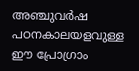അഞ്ചുവർഷ പഠനകാലയളവുള്ള ഈ പ്രോഗ്രാം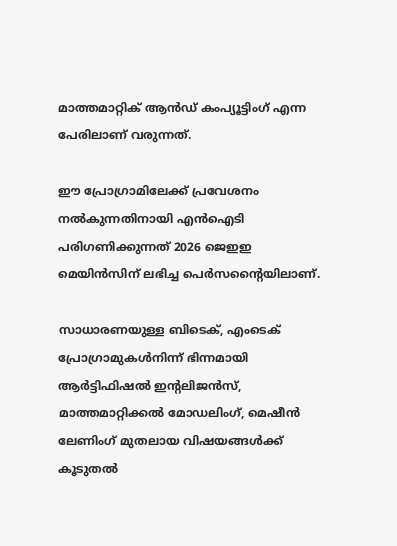മാത്തമാറ്റിക് ആൻഡ് കംപ്യൂട്ടിംഗ് എന്ന പേരിലാണ് വരുന്നത്.

ഈ പ്രോഗ്രാമിലേക്ക് പ്രവേശനം നൽകുന്നതിനായി എൻഐടി പരിഗണിക്കുന്നത് 2026 ജെഇഇ മെയിൻസിന് ലഭിച്ച പെർസന്‍റൈയിലാണ്.

സാധാരണയുള്ള ബിടെക്, എംടെക് പ്രോഗ്രാമുകൾനിന്ന് ഭിന്നമായി ആർട്ടിഫിഷൽ ഇന്‍റലിജൻസ്, മാത്തമാറ്റിക്കൽ മോഡലിംഗ്, മെഷീൻ ലേണിംഗ് മുതലായ വിഷയങ്ങൾക്ക് കൂടുതൽ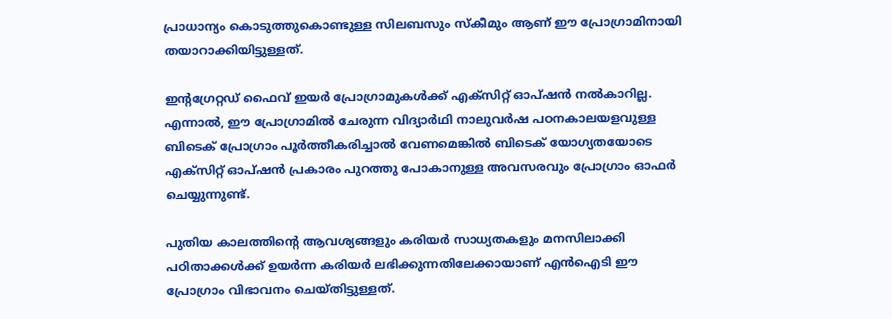പ്രാധാന്യം കൊടുത്തുകൊണ്ടുള്ള സിലബസും സ്കീമും ആണ് ഈ പ്രോഗ്രാമിനായി തയാറാക്കിയിട്ടുള്ളത്.

ഇന്‍റഗ്രേറ്റഡ് ഫൈവ് ഇയർ പ്രോഗ്രാമുകൾക്ക് എക്സിറ്റ് ഓപ്ഷൻ നൽകാറില്ല. എന്നാൽ, ഈ പ്രോഗ്രാമിൽ ചേരുന്ന വിദ്യാർഥി നാലുവർഷ പഠനകാലയളവുള്ള ബിടെക് പ്രോഗ്രാം പൂർത്തീകരിച്ചാൽ വേണമെങ്കിൽ ബിടെക് യോഗ്യതയോടെ എക്സിറ്റ് ഓപ്ഷൻ പ്രകാരം പുറത്തു പോകാനുള്ള അവസരവും പ്രോഗ്രാം ഓഫർ ചെയ്യുന്നുണ്ട്.

പുതിയ കാലത്തിന്‍റെ ആവശ്യങ്ങളും കരിയർ സാധ്യതകളും മനസിലാക്കി പഠിതാക്കൾക്ക് ഉയർന്ന കരിയർ ലഭിക്കുന്നതിലേക്കായാണ് എൻഐടി ഈ പ്രോഗ്രാം വിഭാവനം ചെയ്തിട്ടുള്ളത്.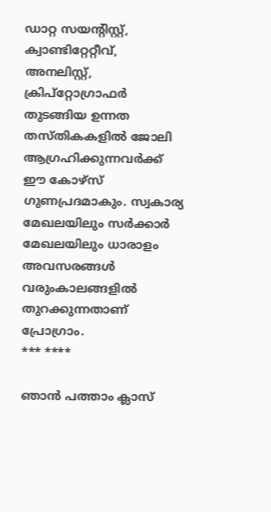ഡാറ്റ സയന്‍റിസ്റ്റ്, ക്വാണ്ടിറ്റേറ്റീവ്, അനലിസ്റ്റ്, ക്രിപ്റ്റോഗ്രാഫർ തുടങ്ങിയ ഉന്നത തസ്തികകളിൽ ജോലി ആഗ്രഹിക്കുന്നവർക്ക് ഈ കോഴ്സ് ഗുണപ്രദമാകും. സ്വകാര്യ മേഖലയിലും സർക്കാർ മേഖലയിലും ധാരാളം അവസരങ്ങൾ വരുംകാലങ്ങളിൽ തുറക്കുന്നതാണ് പ്രോഗ്രാം.
*** ****

ഞാൻ പത്താം ക്ലാസ്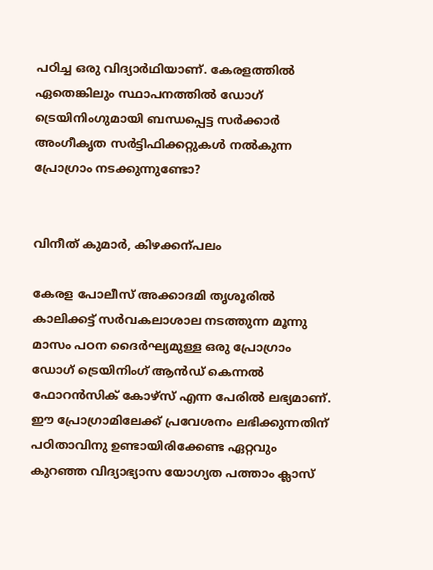പഠിച്ച ഒരു വിദ്യാർഥിയാണ്. കേരളത്തിൽ ഏതെങ്കിലും സ്ഥാപനത്തിൽ ഡോഗ് ട്രെയിനിംഗുമായി ബന്ധപ്പെട്ട സർക്കാർ അംഗീകൃത സർട്ടിഫിക്കറ്റുകൾ നൽകുന്ന പ്രോഗ്രാം നടക്കുന്നുണ്ടോ?


വിനീത് കുമാർ, കിഴക്കന്പലം

കേരള പോലീസ് അക്കാദമി തൃശൂരിൽ കാലിക്കട്ട‌് സർവകലാശാല നടത്തുന്ന മൂന്നു മാസം പഠന ദൈർഘ്യമുള്ള ഒരു പ്രോഗ്രാം ഡോഗ് ട്രെയിനിംഗ് ആൻഡ് കെന്നൽ ഫോറൻസിക് കോഴ്സ് എന്ന പേരിൽ ലഭ്യമാണ്. ഈ പ്രോഗ്രാമിലേക്ക് പ്രവേശനം ലഭിക്കുന്നതിന് പഠിതാവിനു ഉണ്ടായിരിക്കേണ്ട ഏറ്റവും കുറഞ്ഞ വിദ്യാഭ്യാസ യോഗ്യത പത്താം ക്ലാസ്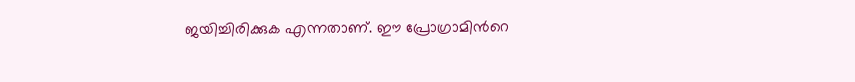ജയിച്ചിരിക്കുക എന്നതാണ്. ഈ പ്രോഗ്രാമിന്‍റെ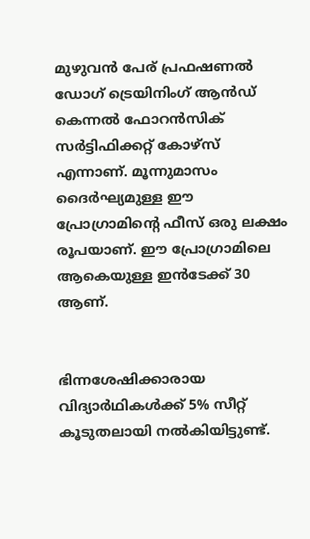മുഴുവൻ പേര് പ്രഫഷണൽ ഡോഗ് ട്രെയിനിംഗ് ആൻഡ് കെന്നൽ ഫോറൻസിക് സർട്ടിഫിക്കറ്റ് കോഴ്സ് എന്നാണ്. മൂന്നുമാസം ദൈർഘ്യമുള്ള ഈ പ്രോഗ്രാമിന്‍റെ ഫീസ് ഒരു ലക്ഷം രൂപയാണ്. ഈ പ്രോഗ്രാമിലെ ആകെയുള്ള ഇൻടേക്ക് 30 ആണ്.


ഭിന്നശേഷിക്കാരായ വിദ്യാർഥികൾക്ക് 5% സീറ്റ് കൂടുതലായി നൽകിയിട്ടുണ്ട്.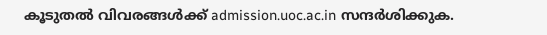കൂടുതൽ വിവരങ്ങൾക്ക് admission.uoc.ac.in സന്ദർശിക്കുക.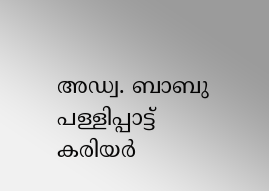അഡ്വ. ബാബു പള്ളിപ്പാട്ട്
കരിയർ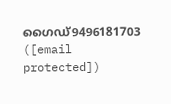ഗൈഡ്9496181703
([email protected])